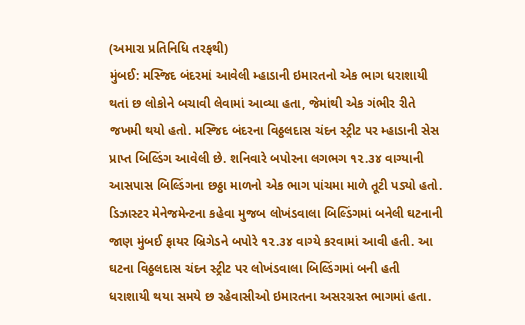(અમારા પ્રતિનિધિ તરફથી)
મુંબઈ: મસ્જિદ બંદરમાં આવેલી મ્હાડાની ઇમારતનો એક ભાગ ધરાશાયી થતાં છ લોકોને બચાવી લેવામાં આવ્યા હતા, જેમાંથી એક ગંભીર રીતે જખમી થયો હતો. મસ્જિદ બંદરના વિઠ્ઠલદાસ ચંદન સ્ટ્રીટ પર મ્હાડાની સેસ પ્રાપ્ત બિલ્ડિંગ આવેલી છે. શનિવારે બપોરના લગભગ ૧૨.૩૪ વાગ્યાની આસપાસ બિલ્ડિંગના છઠ્ઠા માળનો એક ભાગ પાંચમા માળે તૂટી પડ્યો હતો.
ડિઝાસ્ટર મેનેજમેન્ટના કહેવા મુજબ લોખંડવાલા બિલ્ડિંગમાં બનેલી ઘટનાની જાણ મુંબઈ ફાયર બ્રિગેડને બપોરે ૧૨.૩૪ વાગ્યે કરવામાં આવી હતી. આ ઘટના વિઠ્ઠલદાસ ચંદન સ્ટ્રીટ પર લોખંડવાલા બિલ્ડિંગમાં બની હતી ધરાશાયી થયા સમયે છ રહેવાસીઓ ઇમારતના અસરગ્રસ્ત ભાગમાં હતા.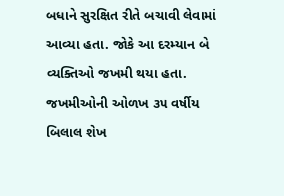બધાને સુરક્ષિત રીતે બચાવી લેવામાં આવ્યા હતા. જોકે આ દરમ્યાન બે વ્યક્તિઓ જખમી થયા હતા. જખમીઓની ઓળખ ૩૫ વર્ષીય બિલાલ શેખ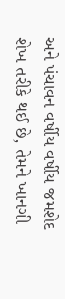અને પંચાવન વર્ષીય વર્ષીય જમશેદ શેખ તરીકે થઈ છે, તેમને ખાનગી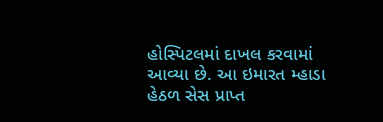હોસ્પિટલમાં દાખલ કરવામાં આવ્યા છે. આ ઇમારત મ્હાડા હેઠળ સેસ પ્રાપ્ત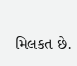મિલકત છે.